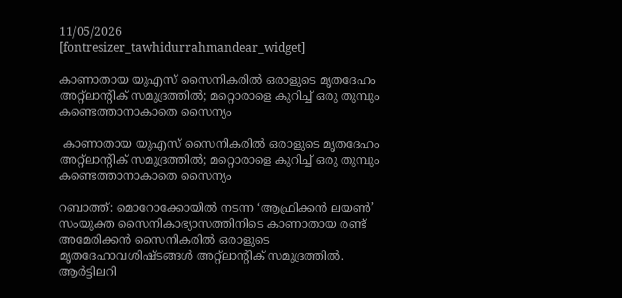11/05/2026
[fontresizer_tawhidurrahmandear_widget]

കാണാതായ യുഎസ് സൈനികരിൽ ഒരാളുടെ മൃതദേഹം അറ്റ്‌ലാന്റിക് സമുദ്രത്തിൽ; മറ്റൊരാളെ കുറിച്ച് ഒരു തുമ്പും കണ്ടെത്താനാകാതെ സൈന്യം

 കാണാതായ യുഎസ് സൈനികരിൽ ഒരാളുടെ മൃതദേഹം അറ്റ്‌ലാന്റിക് സമുദ്രത്തിൽ; മറ്റൊരാളെ കുറിച്ച് ഒരു തുമ്പും കണ്ടെത്താനാകാതെ സൈന്യം

റബാത്ത്: മൊറോക്കോയിൽ നടന്ന ‘ആഫ്രിക്കൻ ലയൺ’ സംയുക്ത സൈനികാഭ്യാസത്തിനിടെ കാണാതായ രണ്ട് അമേരിക്കൻ സൈനികരിൽ ഒരാളുടെ മൃതദേഹാവശിഷ്ടങ്ങൾ അറ്റ്‌ലാന്റിക് സമുദ്രത്തിൽ. ആർട്ടിലറി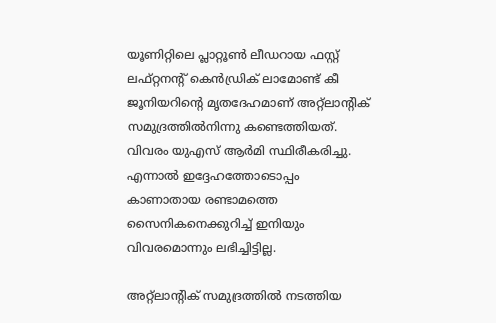യൂണിറ്റിലെ പ്ലാറ്റൂൺ ലീഡറായ ഫസ്റ്റ് ലഫ്റ്റനന്റ് കെൻഡ്രിക് ലാമോണ്ട് കീ ജൂനിയറിന്റെ മൃതദേഹമാണ് അറ്റ്ലാന്റിക് സമുദ്രത്തിൽനിന്നു കണ്ടെത്തിയത്. വിവരം യുഎസ് ആർമി സ്ഥിരീകരിച്ചു. എന്നാൽ ഇദ്ദേഹത്തോടൊപ്പം കാണാതായ രണ്ടാമത്തെ സൈനികനെക്കുറിച്ച് ഇനിയും വിവരമൊന്നും ലഭിച്ചിട്ടില്ല.

അറ്റ്ലാന്റിക് സമുദ്രത്തിൽ നടത്തിയ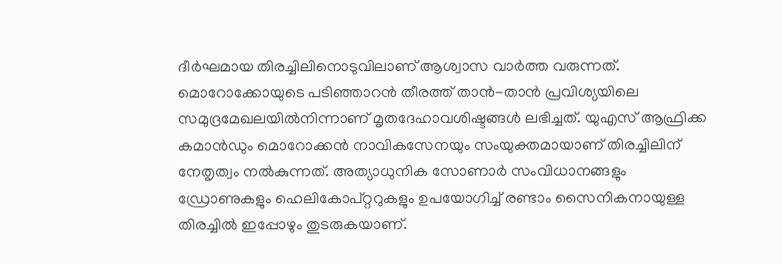ദീർഘമായ തിരച്ചിലിനൊടുവിലാണ് ആശ്വാസ വാർത്ത വരുന്നത്. മൊറോക്കോയുടെ പടിഞ്ഞാറൻ തീരത്ത് താൻ-താൻ പ്രവിശ്യയിലെ സമുദ്രമേഖലയിൽനിന്നാണ് മൃതദേഹാവശിഷ്ടങ്ങൾ ലഭിച്ചത്. യുഎസ് ആഫ്രിക്ക കമാൻഡും മൊറോക്കൻ നാവികസേനയും സംയുക്തമായാണ് തിരച്ചിലിന് നേതൃത്വം നൽകുന്നത്. അത്യാധുനിക സോണാർ സംവിധാനങ്ങളും ഡ്രോണുകളും ഹെലികോപ്റ്ററുകളും ഉപയോഗിച്ച് രണ്ടാം സൈനികനായുള്ള തിരച്ചിൽ ഇപ്പോഴും തുടരുകയാണ്.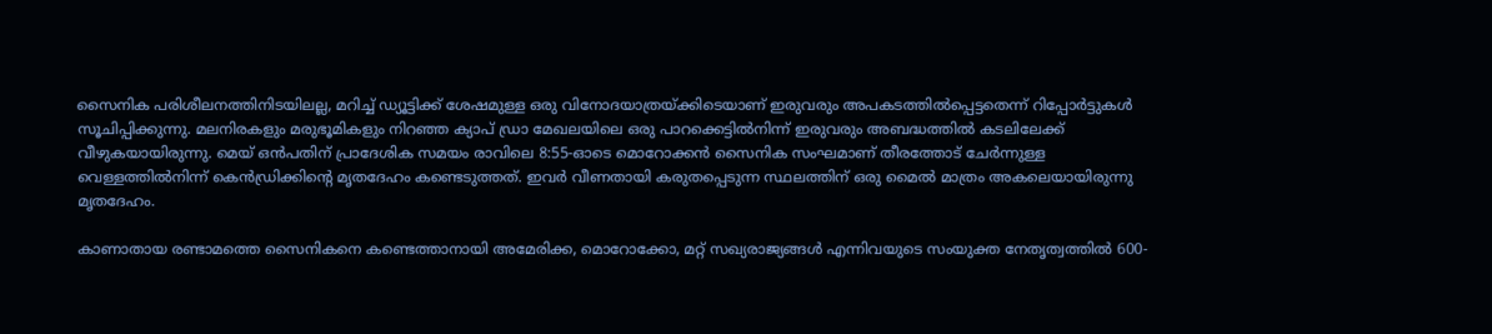സൈനിക പരിശീലനത്തിനിടയിലല്ല, മറിച്ച് ഡ്യൂട്ടിക്ക് ശേഷമുള്ള ഒരു വിനോദയാത്രയ്ക്കിടെയാണ് ഇരുവരും അപകടത്തിൽപ്പെട്ടതെന്ന് റിപ്പോർട്ടുകൾ സൂചിപ്പിക്കുന്നു. മലനിരകളും മരുഭൂമികളും നിറഞ്ഞ ക്യാപ് ഡ്രാ മേഖലയിലെ ഒരു പാറക്കെട്ടിൽനിന്ന് ഇരുവരും അബദ്ധത്തിൽ കടലിലേക്ക് വീഴുകയായിരുന്നു. മെയ് ഒൻപതിന് പ്രാദേശിക സമയം രാവിലെ 8:55-ഓടെ മൊറോക്കൻ സൈനിക സംഘമാണ് തീരത്തോട് ചേർന്നുള്ള വെള്ളത്തിൽനിന്ന് കെൻഡ്രിക്കിന്റെ മൃതദേഹം കണ്ടെടുത്തത്. ഇവർ വീണതായി കരുതപ്പെടുന്ന സ്ഥലത്തിന് ഒരു മൈൽ മാത്രം അകലെയായിരുന്നു മൃതദേഹം.

കാണാതായ രണ്ടാമത്തെ സൈനികനെ കണ്ടെത്താനായി അമേരിക്ക, മൊറോക്കോ, മറ്റ് സഖ്യരാജ്യങ്ങൾ എന്നിവയുടെ സംയുക്ത നേതൃത്വത്തിൽ 600-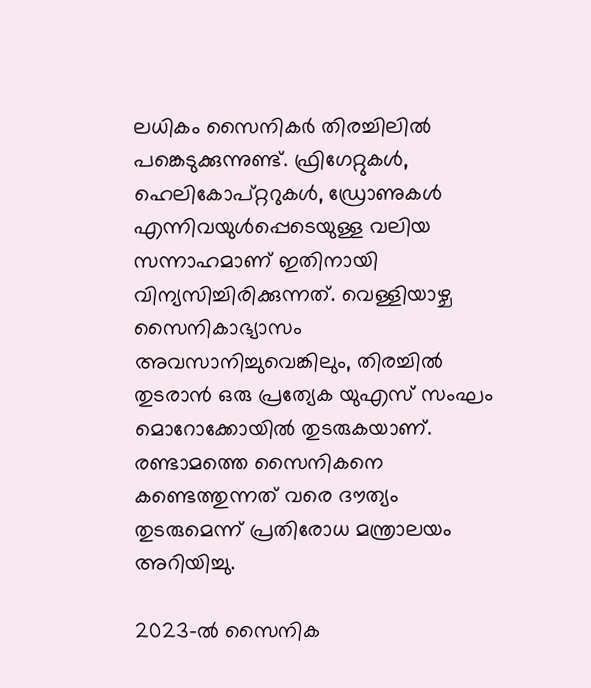ലധികം സൈനികർ തിരച്ചിലിൽ പങ്കെടുക്കുന്നുണ്ട്. ഫ്രിഗേറ്റുകൾ, ഹെലികോപ്റ്ററുകൾ, ഡ്രോണുകൾ എന്നിവയുൾപ്പെടെയുള്ള വലിയ സന്നാഹമാണ് ഇതിനായി വിന്യസിച്ചിരിക്കുന്നത്. വെള്ളിയാഴ്ച സൈനികാഭ്യാസം അവസാനിച്ചുവെങ്കിലും, തിരച്ചിൽ തുടരാൻ ഒരു പ്രത്യേക യുഎസ് സംഘം മൊറോക്കോയിൽ തുടരുകയാണ്. രണ്ടാമത്തെ സൈനികനെ കണ്ടെത്തുന്നത് വരെ ദൗത്യം തുടരുമെന്ന് പ്രതിരോധ മന്ത്രാലയം അറിയിച്ചു.

2023-ൽ സൈനിക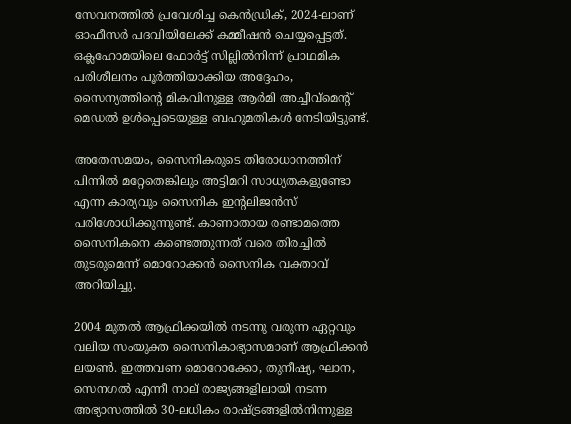സേവനത്തിൽ പ്രവേശിച്ച കെൻഡ്രിക്, 2024-ലാണ് ഓഫീസർ പദവിയിലേക്ക് കമ്മീഷൻ ചെയ്യപ്പെട്ടത്. ഒക്ലഹോമയിലെ ഫോർട്ട് സില്ലിൽനിന്ന് പ്രാഥമിക പരിശീലനം പൂർത്തിയാക്കിയ അദ്ദേഹം, സൈന്യത്തിന്റെ മികവിനുള്ള ആർമി അച്ചീവ്മെന്റ് മെഡൽ ഉൾപ്പെടെയുള്ള ബഹുമതികൾ നേടിയിട്ടുണ്ട്.

അതേസമയം, സൈനികരുടെ തിരോധാനത്തിന് പിന്നിൽ മറ്റേതെങ്കിലും അട്ടിമറി സാധ്യതകളുണ്ടോ എന്ന കാര്യവും സൈനിക ഇന്റലിജൻസ് പരിശോധിക്കുന്നുണ്ട്. കാണാതായ രണ്ടാമത്തെ സൈനികനെ കണ്ടെത്തുന്നത് വരെ തിരച്ചിൽ തുടരുമെന്ന് മൊറോക്കൻ സൈനിക വക്താവ് അറിയിച്ചു.

2004 മുതൽ ആഫ്രിക്കയിൽ നടന്നു വരുന്ന ഏറ്റവും വലിയ സംയുക്ത സൈനികാഭ്യാസമാണ് ആഫ്രിക്കൻ ലയൺ. ഇത്തവണ മൊറോക്കോ, തുനീഷ്യ, ഘാന, സെനഗൽ എന്നീ നാല് രാജ്യങ്ങളിലായി നടന്ന അഭ്യാസത്തിൽ 30-ലധികം രാഷ്ട്രങ്ങളിൽനിന്നുള്ള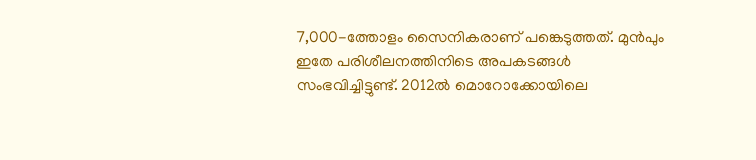7,000-ത്തോളം സൈനികരാണ് പങ്കെടുത്തത്. മുൻപും ഇതേ പരിശീലനത്തിനിടെ അപകടങ്ങൾ സംഭവിച്ചിട്ടുണ്ട്. 2012ൽ മൊറോക്കോയിലെ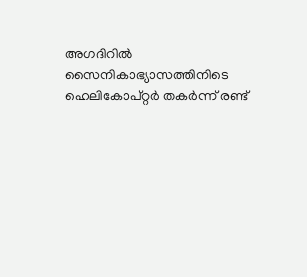അഗദിറിൽ സൈനികാഭ്യാസത്തിനിടെ ഹെലികോപ്റ്റർ തകർന്ന് രണ്ട്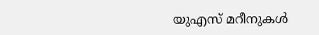യുഎസ് മറീനുകൾ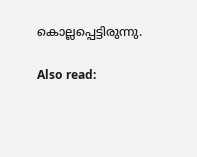കൊല്ലപ്പെട്ടിരുന്നു.

Also read: